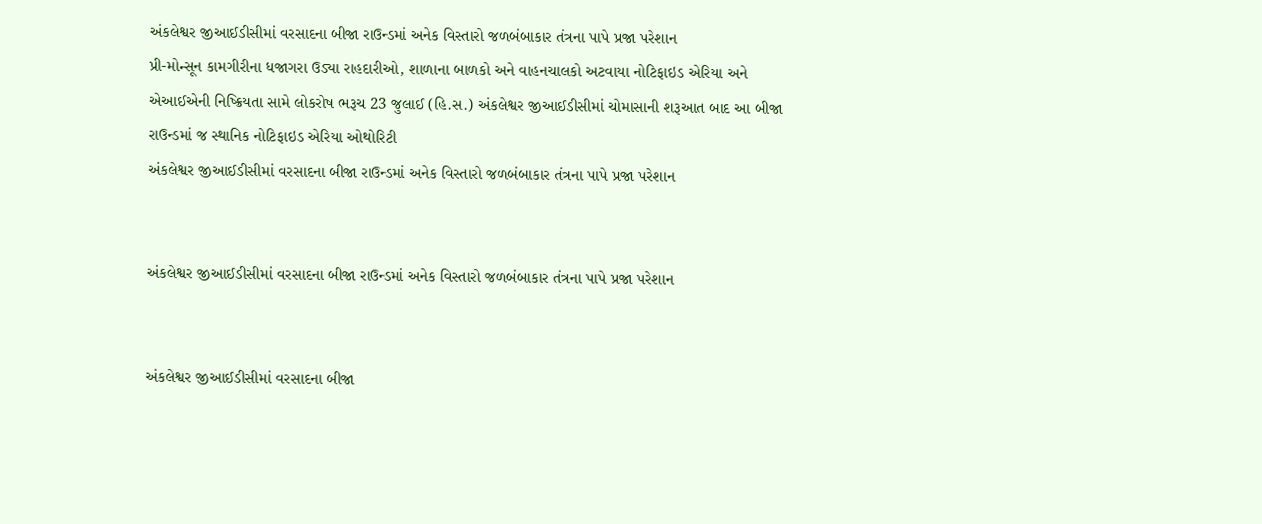અંકલેશ્વર જીઆઈડીસીમાં વરસાદના બીજા રાઉન્ડમાં અનેક વિસ્તારો જળબંબાકાર તંત્રના પાપે પ્રજા પરેશાન
પ્રી-મોન્સૂન કામગીરીના ધજાગરા ઉડ્યા રાહદારીઓ, શાળાના બાળકો અને વાહનચાલકો અટવાયા નોટિફાઇડ એરિયા અને એઆઈએની નિષ્ક્રિયતા સામે લોકરોષ ભરૂચ 23 જુલાઈ (હિ.સ.) અંકલેશ્વર જીઆઈડીસીમાં ચોમાસાની શરૂઆત બાદ આ બીજા રાઉન્ડમાં જ સ્થાનિક નોટિફાઇડ એરિયા ઓથોરિટી
અંકલેશ્વર જીઆઈડીસીમાં વરસાદના બીજા રાઉન્ડમાં અનેક વિસ્તારો જળબંબાકાર તંત્રના પાપે પ્રજા પરેશાન


અંકલેશ્વર જીઆઈડીસીમાં વરસાદના બીજા રાઉન્ડમાં અનેક વિસ્તારો જળબંબાકાર તંત્રના પાપે પ્રજા પરેશાન


અંકલેશ્વર જીઆઈડીસીમાં વરસાદના બીજા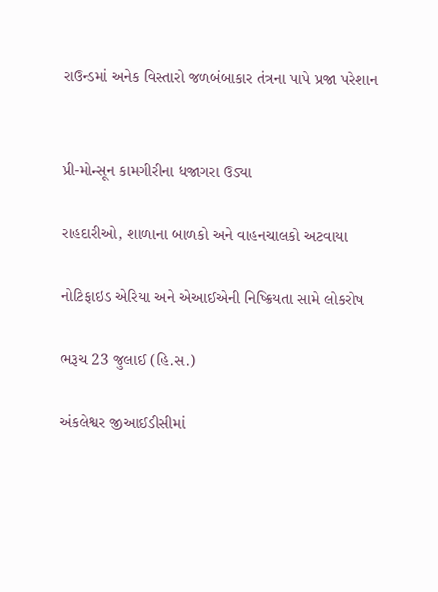રાઉન્ડમાં અનેક વિસ્તારો જળબંબાકાર તંત્રના પાપે પ્રજા પરેશાન


પ્રી-મોન્સૂન કામગીરીના ધજાગરા ઉડ્યા

રાહદારીઓ, શાળાના બાળકો અને વાહનચાલકો અટવાયા

નોટિફાઇડ એરિયા અને એઆઈએની નિષ્ક્રિયતા સામે લોકરોષ

ભરૂચ 23 જુલાઈ (હિ.સ.)

અંકલેશ્વર જીઆઈડીસીમાં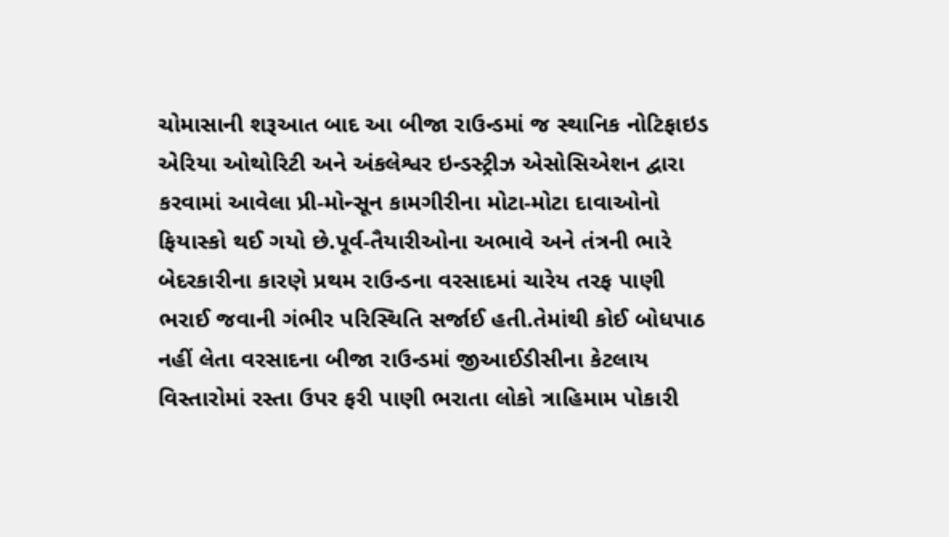ચોમાસાની શરૂઆત બાદ આ બીજા રાઉન્ડમાં જ સ્થાનિક નોટિફાઇડ એરિયા ઓથોરિટી અને અંકલેશ્વર ઇન્ડસ્ટ્રીઝ એસોસિએશન દ્વારા કરવામાં આવેલા પ્રી-મોન્સૂન કામગીરીના મોટા-મોટા દાવાઓનો ફિયાસ્કો થઈ ગયો છે.પૂર્વ-તૈયારીઓના અભાવે અને તંત્રની ભારે બેદરકારીના કારણે પ્રથમ રાઉન્ડના વરસાદમાં ચારેય તરફ પાણી ભરાઈ જવાની ગંભીર પરિસ્થિતિ સર્જાઈ હતી.તેમાંથી કોઈ બોધપાઠ નહીં લેતા વરસાદના બીજા રાઉન્ડમાં જીઆઈડીસીના કેટલાય વિસ્તારોમાં રસ્તા ઉપર ફરી પાણી ભરાતા લોકો ત્રાહિમામ પોકારી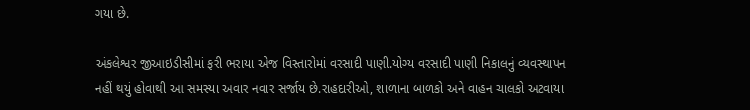ગયા છે.

અંકલેશ્વર જીઆઇડીસીમાં ફરી ભરાયા એજ વિસ્તારોમાં વરસાદી પાણી.યોગ્ય વરસાદી પાણી નિકાલનું વ્યવસ્થાપન નહીં થયું હોવાથી આ સમસ્યા અવાર નવાર સર્જાય છે.રાહદારીઓ, શાળાના બાળકો અને વાહન ચાલકો અટવાયા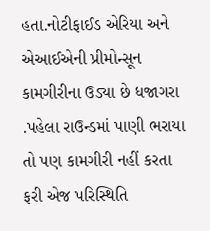હતા.નોટીફાઈડ એરિયા અને એઆઈએની પ્રીમોન્સૂન કામગીરીના ઉડ્યા છે ધજાગરા .પહેલા રાઉન્ડમાં પાણી ભરાયા તો પણ કામગીરી નહીં કરતા ફરી એજ પરિસ્થિતિ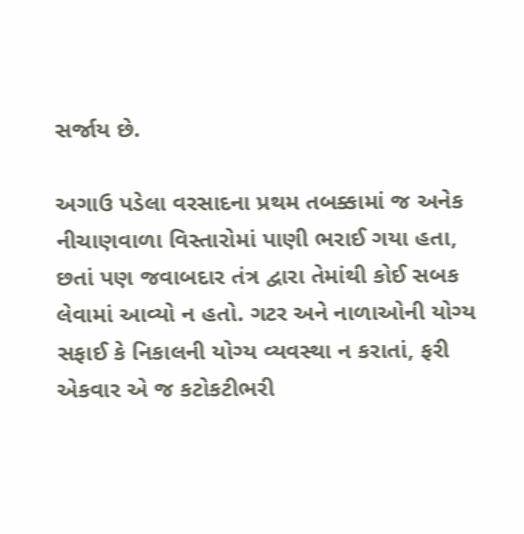સર્જાય છે.

અગાઉ પડેલા વરસાદના પ્રથમ તબક્કામાં જ અનેક નીચાણવાળા વિસ્તારોમાં પાણી ભરાઈ ગયા હતા, છતાં પણ જવાબદાર તંત્ર દ્વારા તેમાંથી કોઈ સબક લેવામાં આવ્યો ન હતો. ગટર અને નાળાઓની યોગ્ય સફાઈ કે નિકાલની યોગ્ય વ્યવસ્થા ન કરાતાં, ફરી એકવાર એ જ કટોકટીભરી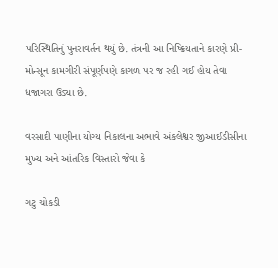પરિસ્થિતિનું પુનરાવર્તન થયું છે. તંત્રની આ નિષ્ક્રિયતાને કારણે પ્રી-મોન્સૂન કામગીરી સંપૂર્ણપણે કાગળ પર જ રહી ગઈ હોય તેવા ધજાગરા ઉડ્યા છે.

વરસાદી પાણીના યોગ્ય નિકાલના અભાવે અંકલેશ્વર જીઆઈડીસીના મુખ્ય અને આંતરિક વિસ્તારો જેવા કે

ગટુ ચોકડી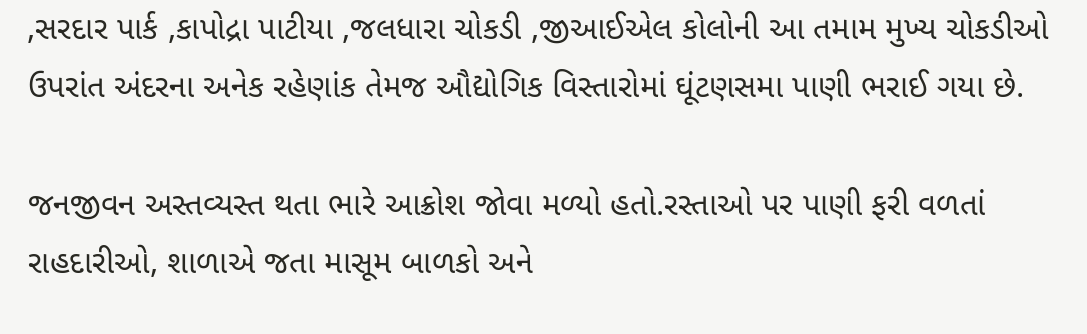,સરદાર પાર્ક ,કાપોદ્રા પાટીયા ,જલધારા ચોકડી ,જીઆઈએલ કોલોની આ તમામ મુખ્ય ચોકડીઓ ઉપરાંત અંદરના અનેક રહેણાંક તેમજ ઔદ્યોગિક વિસ્તારોમાં ઘૂંટણસમા પાણી ભરાઈ ગયા છે.

જનજીવન અસ્તવ્યસ્ત થતા ભારે આક્રોશ જોવા મળ્યો હતો.રસ્તાઓ પર પાણી ફરી વળતાં રાહદારીઓ, શાળાએ જતા માસૂમ બાળકો અને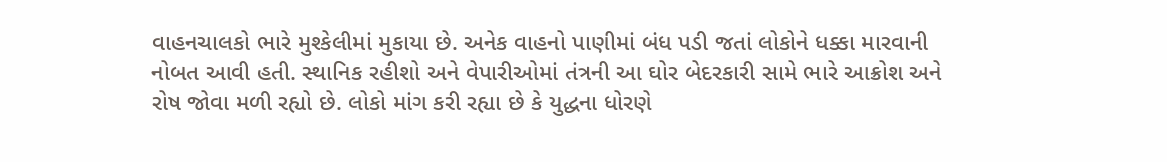વાહનચાલકો ભારે મુશ્કેલીમાં મુકાયા છે. અનેક વાહનો પાણીમાં બંધ પડી જતાં લોકોને ધક્કા મારવાની નોબત આવી હતી. સ્થાનિક રહીશો અને વેપારીઓમાં તંત્રની આ ઘોર બેદરકારી સામે ભારે આક્રોશ અને રોષ જોવા મળી રહ્યો છે. લોકો માંગ કરી રહ્યા છે કે યુદ્ધના ધોરણે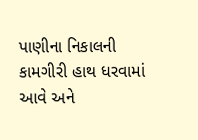પાણીના નિકાલની કામગીરી હાથ ધરવામાં આવે અને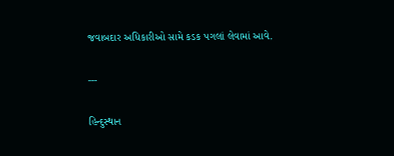જવાબદાર અધિકારીઓ સામે કડક પગલાં લેવામાં આવે.

---

હિન્દુસ્થાન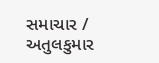સમાચાર / અતુલકુમાર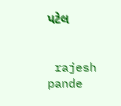પટેલ


 rajesh pande